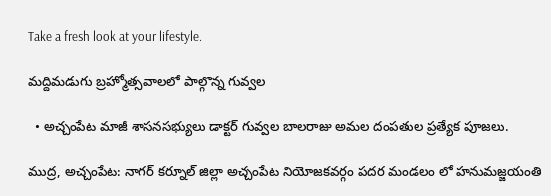Take a fresh look at your lifestyle.

మద్దిమడుగు బ్రహ్మోత్సవాలలో పాల్గొన్న గువ్వల

  • అచ్చంపేట మాజీ శాసనసభ్యులు డాక్టర్ గువ్వల బాలరాజు అమల దంపతుల ప్రత్యేక పూజలు.

ముద్ర, అచ్చంపేట: నాగర్ కర్నూల్ జిల్లా అచ్చంపేట నియోజకవర్గం పదర మండలం లో హనుమజ్జయంతి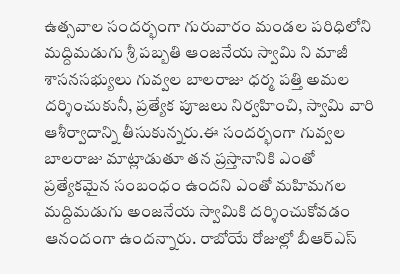ఉత్సవాల సందర్భంగా గురువారం మండల పరిధిలోని మద్దిమడుగు శ్రీ పబ్బతి ఆంజనేయ స్వామి ని మాజీ శాసనసభ్యులు గువ్వల బాలరాజు ధర్మ పత్తి అమల దర్శించుకునీ, ప్రత్యేక పూజలు నిర్వహించి, స్వామి వారి ఆశీర్వాదాన్ని తీసుకున్నరు.ఈ సందర్భంగా గువ్వల బాలరాజు మాట్లాడుతూ తన ప్రస్తానానికి ఎంతో ప్రత్యేకమైన సంబంధం ఉందని ఎంతో మహిమగల మద్దిమడుగు అంజనేయ స్వామికి దర్శించుకోవడం ఆనందంగా ఉందన్నారు. రాబోయే రోజుల్లో బీఆర్ఎస్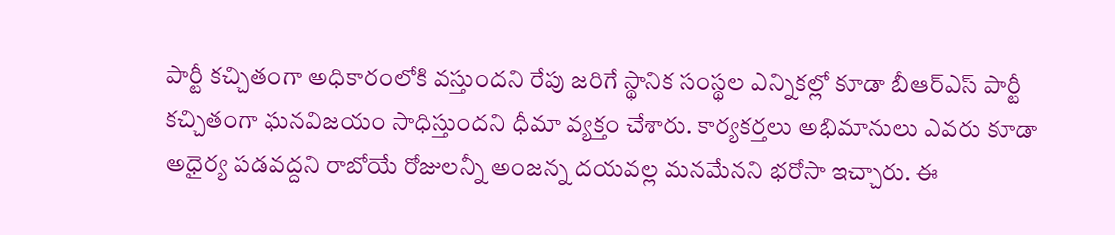పార్టీ కచ్చితంగా అధికారంలోకి వస్తుందని రేపు జరిగే స్థానిక సంస్థల ఎన్నికల్లో కూడా బీఆర్ఎస్ పార్టీ కచ్చితంగా ఘనవిజయం సాధిస్తుందని ధీమా వ్యక్తం చేశారు. కార్యకర్తలు అభిమానులు ఎవరు కూడా అధైర్య పడవద్దని రాబోయే రోజులన్నీ అంజన్న దయవల్ల మనమేనని భరోసా ఇచ్చారు. ఈ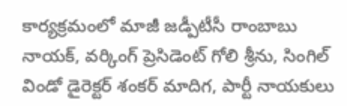కార్యక్రమంలో మాజీ జడ్పీటీసీ రాంబాబు నాయక్, వర్కింగ్ ప్రెసిడెంట్ గోలి శ్రీను, సింగిల్ విండో డైరెక్టర్ శంకర్ మాదిగ, పార్టీ నాయకులు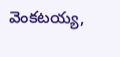వెంకటయ్య,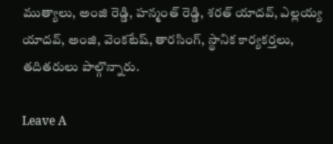ముత్యాలు, అంజి రెడ్డి, హన్మంత్ రెడ్డి, శరత్ యాదవ్, ఎల్లయ్య యాదవ్, అంజి, వెంకటేష్, తారసింగ్, స్థానిక కార్యకర్తలు, తదితరులు పాల్గొన్నారు.

Leave A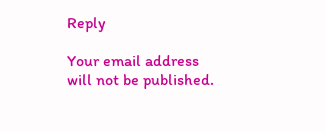Reply

Your email address will not be published.